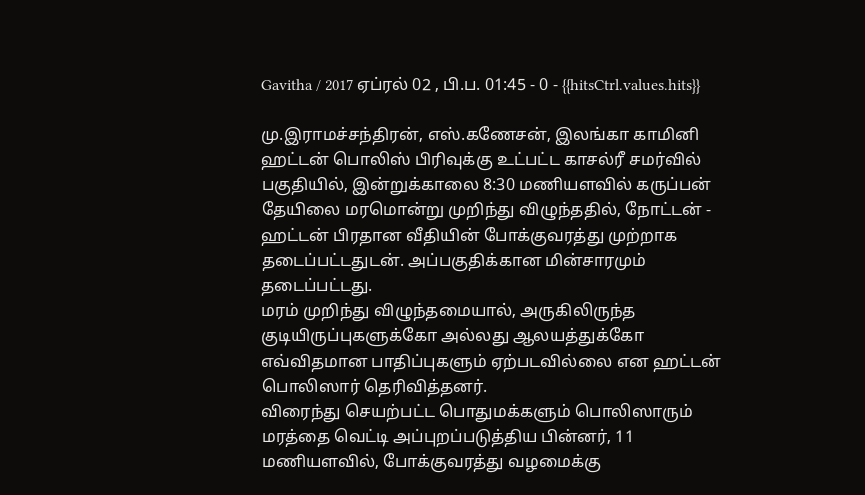Gavitha / 2017 ஏப்ரல் 02 , பி.ப. 01:45 - 0 - {{hitsCtrl.values.hits}}

மு.இராமச்சந்திரன், எஸ்.கணேசன், இலங்கா காமினி
ஹட்டன் பொலிஸ் பிரிவுக்கு உட்பட்ட காசல்ரீ சமர்வில் பகுதியில், இன்றுக்காலை 8:30 மணியளவில் கருப்பன் தேயிலை மரமொன்று முறிந்து விழுந்ததில், நோட்டன் - ஹட்டன் பிரதான வீதியின் போக்குவரத்து முற்றாக தடைப்பட்டதுடன். அப்பகுதிக்கான மின்சாரமும் தடைப்பட்டது.
மரம் முறிந்து விழுந்தமையால், அருகிலிருந்த குடியிருப்புகளுக்கோ அல்லது ஆலயத்துக்கோ எவ்விதமான பாதிப்புகளும் ஏற்படவில்லை என ஹட்டன் பொலிஸார் தெரிவித்தனர்.
விரைந்து செயற்பட்ட பொதுமக்களும் பொலிஸாரும் மரத்தை வெட்டி அப்புறப்படுத்திய பின்னர், 11 மணியளவில், போக்குவரத்து வழமைக்கு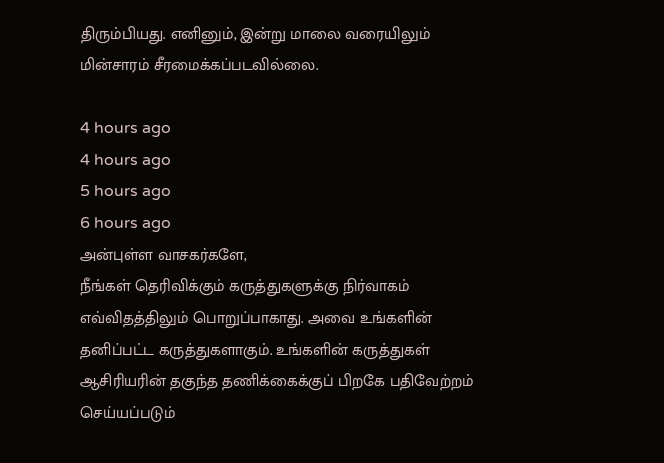திரும்பியது. எனினும், இன்று மாலை வரையிலும் மின்சாரம் சீரமைக்கப்படவில்லை.

4 hours ago
4 hours ago
5 hours ago
6 hours ago
அன்புள்ள வாசகர்களே,
நீங்கள் தெரிவிக்கும் கருத்துகளுக்கு நிர்வாகம் எவ்விதத்திலும் பொறுப்பாகாது. அவை உங்களின் தனிப்பட்ட கருத்துகளாகும். உங்களின் கருத்துகள் ஆசிரியரின் தகுந்த தணிக்கைக்குப் பிறகே பதிவேற்றம் செய்யப்படும்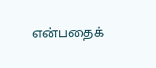என்பதைக்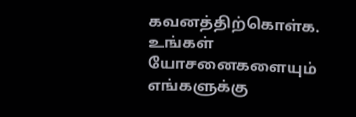கவனத்திற்கொள்க. உங்கள் யோசனைகளையும் எங்களுக்கு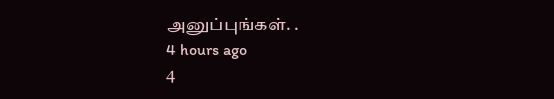அனுப்புங்கள். .
4 hours ago
4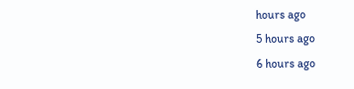hours ago
5 hours ago
6 hours ago